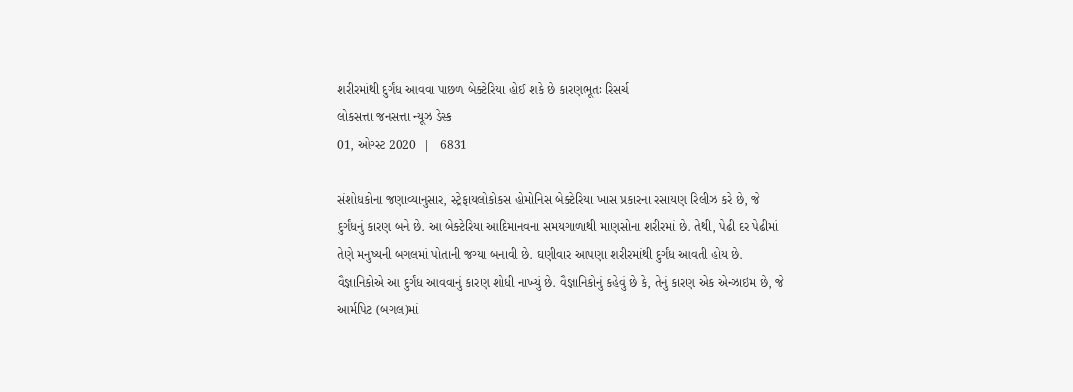શરીરમાંથી દુર્ગંધ આવવા પાછળ બેક્ટેરિયા હોઈ શકે છે કારણભૂતઃ રિસર્ચ
લોકસત્તા જનસત્તા ન્યૂઝ ડેસ્ક
01, ઓગ્સ્ટ 2020  |   6831

સંશોધકોના જણાવ્યાનુસાર, સ્ટ્રેફાયલોકોકસ હોમોનિસ બેક્ટેરિયા ખાસ પ્રકારના રસાયણ રિલીઝ કરે છે, જે દુર્ગંધનું કારણ બને છે. આ બેક્ટેરિયા આદિમાનવના સમયગાળાથી માણસોના શરીરમાં છે. તેથી, પેઢી દર પેઢીમાં તેણે મનુષ્યની બગલમાં પોતાની જગ્યા બનાવી છે. ઘણીવાર આપણા શરીરમાંથી દુર્ગંધ આવતી હોય છે. વૈજ્ઞાનિકોએ આ દુર્ગંધ આવવાનું કારણ શોધી નાખ્યું છે. વૈજ્ઞાનિકોનું કહેવું છે કે, તેનું કારણ એક એન્ઝાઇમ છે, જે આર્મપિટ (બગલ)માં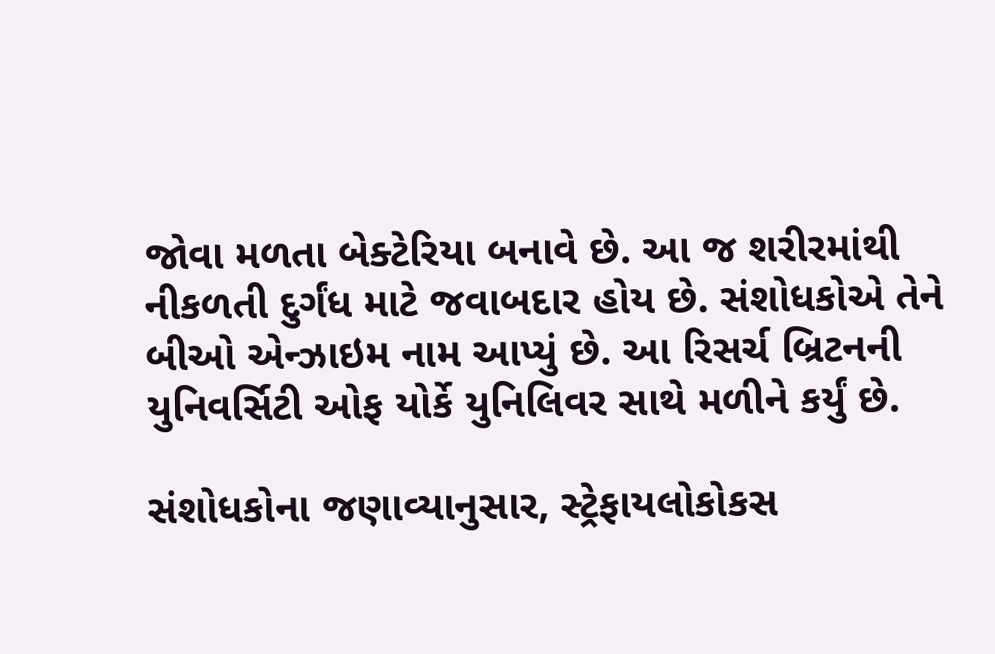જોવા મળતા બેક્ટેરિયા બનાવે છે. આ જ શરીરમાંથી નીકળતી દુર્ગંધ માટે જવાબદાર હોય છે. સંશોધકોએ તેને બીઓ એન્ઝાઇમ નામ આપ્યું છે. આ રિસર્ચ બ્રિટનની યુનિવર્સિટી ઓફ યોર્કે યુનિલિવર સાથે મળીને કર્યું છે.

સંશોધકોના જણાવ્યાનુસાર, સ્ટ્રેફાયલોકોકસ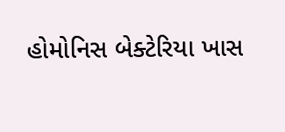હોમોનિસ બેક્ટેરિયા ખાસ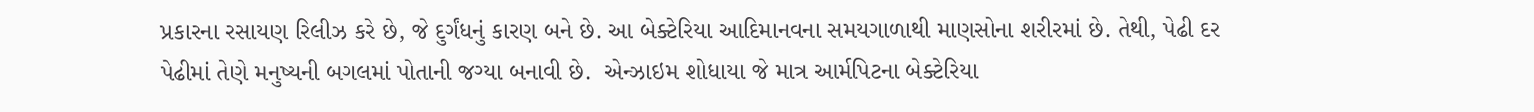પ્રકારના રસાયણ રિલીઝ કરે છે, જે દુર્ગંધનું કારણ બને છે. આ બેક્ટેરિયા આદિમાનવના સમયગાળાથી માણસોના શરીરમાં છે. તેથી, પેઢી દર પેઢીમાં તેણે મનુષ્યની બગલમાં પોતાની જગ્યા બનાવી છે.  એન્ઝાઇમ શોધાયા જે માત્ર આર્મપિટના બેક્ટેરિયા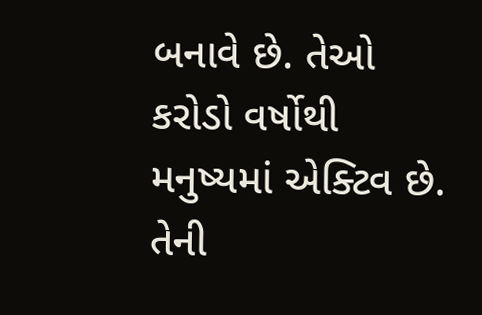બનાવે છે. તેઓ કરોડો વર્ષોથી મનુષ્યમાં એક્ટિવ છે. તેની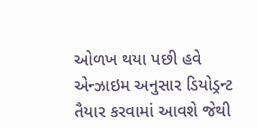ઓળખ થયા પછી હવે એન્ઝાઇમ અનુસાર ડિયોડ્રન્ટ તૈયાર કરવામાં આવશે જેથી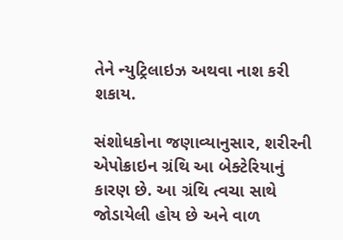તેને ન્યુટ્રિલાઇઝ અથવા નાશ કરી શકાય.

સંશોધકોના જણાવ્યાનુસાર, શરીરની એપોક્રાઇન ગ્રંથિ આ બેક્ટેરિયાનું કારણ છે. આ ગ્રંથિ ત્વચા સાથે જોડાયેલી હોય છે અને વાળ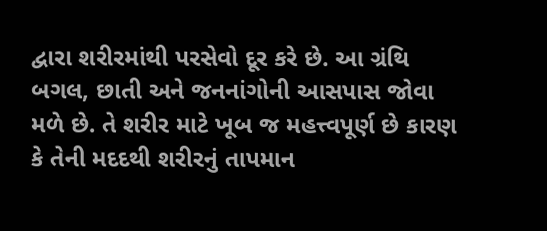દ્વારા શરીરમાંથી પરસેવો દૂર કરે છે. આ ગ્રંથિ બગલ, છાતી અને જનનાંગોની આસપાસ જોવા મળે છે. તે શરીર માટે ખૂબ જ મહત્ત્વપૂર્ણ છે કારણ કે તેની મદદથી શરીરનું તાપમાન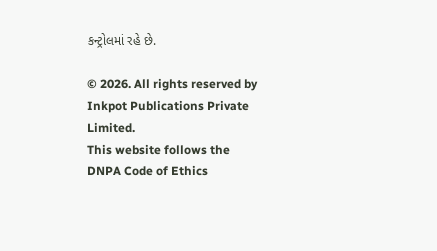કન્ટ્રોલમાં રહે છે.

© 2026. All rights reserved by Inkpot Publications Private Limited.
This website follows the DNPA Code of Ethics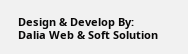Design & Develop By:
Dalia Web & Soft Solution